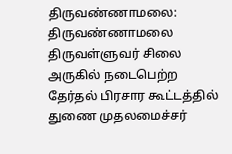திருவண்ணாமலை:
திருவண்ணாமலை திருவள்ளுவர் சிலை அருகில் நடைபெற்ற தேர்தல் பிரசார கூட்டத்தில் துணை முதலமைச்சர்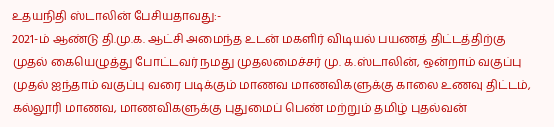உதயநிதி ஸ்டாலின் பேசியதாவது:-
2021-ம் ஆண்டு தி.மு.க. ஆட்சி அமைந்த உடன் மகளிர் விடியல் பயணத் திட்டத்திற்கு முதல் கையெழுத்து போட்டவர் நமது முதலமைச்சர் மு. க.ஸ்டாலின், ஒன்றாம் வகுப்பு முதல் ஐந்தாம் வகுப்பு வரை படிக்கும் மாணவ மாணவிகளுக்கு காலை உணவு திட்டம், கல்லூரி மாணவ, மாணவிகளுக்கு புதுமைப் பெண் மற்றும் தமிழ் புதல்வன்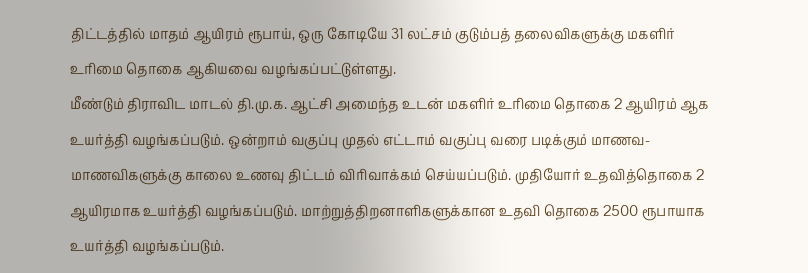திட்டத்தில் மாதம் ஆயிரம் ரூபாய், ஒரு கோடியே 31 லட்சம் குடும்பத் தலைவிகளுக்கு மகளிர் உரிமை தொகை ஆகியவை வழங்கப்பட்டுள்ளது.
மீண்டும் திராவிட மாடல் தி.மு.க. ஆட்சி அமைந்த உடன் மகளிர் உரிமை தொகை 2 ஆயிரம் ஆக உயர்த்தி வழங்கப்படும். ஒன்றாம் வகுப்பு முதல் எட்டாம் வகுப்பு வரை படிக்கும் மாணவ- மாணவிகளுக்கு காலை உணவு திட்டம் விரிவாக்கம் செய்யப்படும். முதியோர் உதவித்தொகை 2 ஆயிரமாக உயர்த்தி வழங்கப்படும். மாற்றுத்திறனாளிகளுக்கான உதவி தொகை 2500 ரூபாயாக உயர்த்தி வழங்கப்படும்.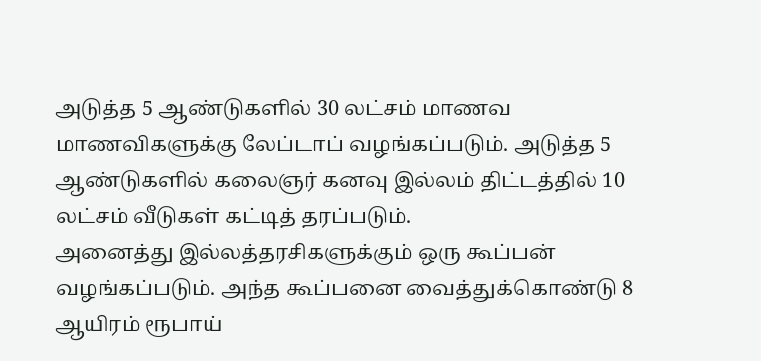அடுத்த 5 ஆண்டுகளில் 30 லட்சம் மாணவ மாணவிகளுக்கு லேப்டாப் வழங்கப்படும். அடுத்த 5 ஆண்டுகளில் கலைஞர் கனவு இல்லம் திட்டத்தில் 10 லட்சம் வீடுகள் கட்டித் தரப்படும்.
அனைத்து இல்லத்தரசிகளுக்கும் ஒரு கூப்பன் வழங்கப்படும். அந்த கூப்பனை வைத்துக்கொண்டு 8 ஆயிரம் ரூபாய்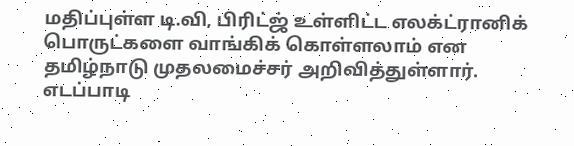மதிப்புள்ள டி.வி, பிரிட்ஜ் உள்ளிட்ட எலக்ட்ரானிக் பொருட்களை வாங்கிக் கொள்ளலாம் என தமிழ்நாடு முதலமைச்சர் அறிவித்துள்ளார்.
எடப்பாடி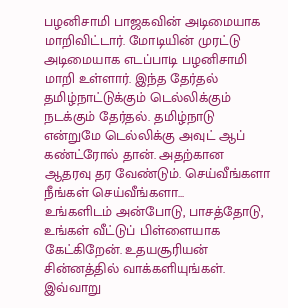பழனிசாமி பாஜகவின் அடிமையாக மாறிவிட்டார். மோடியின் முரட்டு அடிமையாக எடப்பாடி பழனிசாமி மாறி உள்ளார். இந்த தேர்தல் தமிழ்நாட்டுக்கும் டெல்லிக்கும் நடக்கும் தேர்தல். தமிழ்நாடு என்றுமே டெல்லிக்கு அவுட் ஆப் கண்ட்ரோல் தான். அதற்கான ஆதரவு தர வேண்டும். செய்வீங்களா நீங்கள் செய்வீங்களா...
உங்களிடம் அன்போடு, பாசத்தோடு, உங்கள் வீட்டுப் பிள்ளையாக கேட்கிறேன். உதயசூரியன் சின்னத்தில் வாக்களியுங்கள்.
இவ்வாறு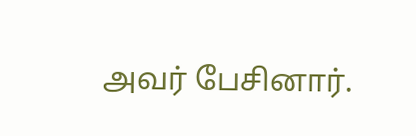அவர் பேசினார்.